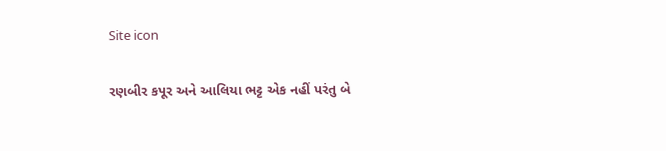Site icon

રણબીર કપૂર અને આલિયા ભટ્ટ એક નહીં પરંતુ બે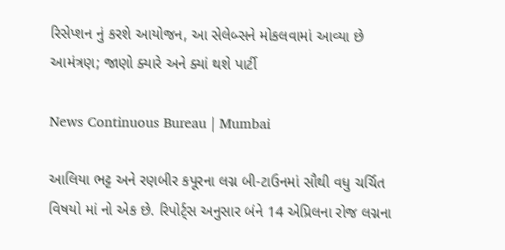રિસેપ્શન નું કરશે આયોજન, આ સેલેબ્સને મોકલવામાં આવ્યા છે આમંત્રણ; જાણો ક્યારે અને ક્યાં થશે પાર્ટી

News Continuous Bureau | Mumbai

આલિયા ભટ્ટ અને રણબીર કપૂરના લગ્ન બી-ટાઉનમાં સૌથી વધુ ચર્ચિત વિષયો માં નો એક છે. રિપોર્ટ્સ અનુસાર બંને 14 એપ્રિલના રોજ લગ્નના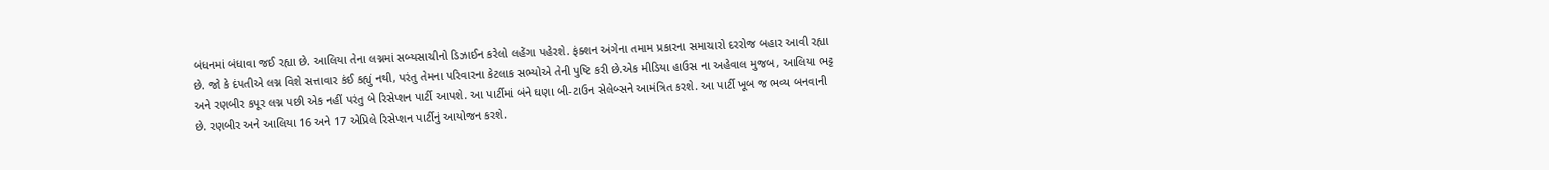બંધનમાં બંધાવા જઈ રહ્યા છે. આલિયા તેના લગ્નમાં સબ્યસાચીનો ડિઝાઈન કરેલો લહેંગા પહેરશે. ફંક્શન અંગેના તમામ પ્રકારના સમાચારો દરરોજ બહાર આવી રહ્યા છે. જો કે દંપતીએ લગ્ન વિશે સત્તાવાર કંઈ કહ્યું નથી, પરંતુ તેમના પરિવારના કેટલાક સભ્યોએ તેની પુષ્ટિ કરી છે.એક મીડિયા હાઉસ ના અહેવાલ મુજબ, આલિયા ભટ્ટ અને રણબીર કપૂર લગ્ન પછી એક નહીં પરંતુ બે રિસેપ્શન પાર્ટી આપશે. આ પાર્ટીમાં બંને ઘણા બી-ટાઉન સેલેબ્સને આમંત્રિત કરશે. આ પાર્ટી ખૂબ જ ભવ્ય બનવાની છે. રણબીર અને આલિયા 16 અને 17 એપ્રિલે રિસેપ્શન પાર્ટીનું આયોજન કરશે.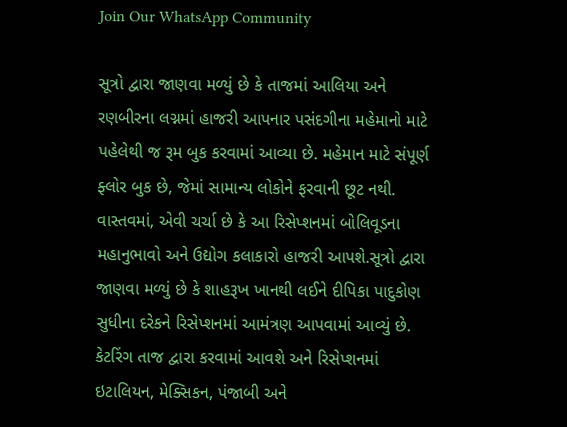Join Our WhatsApp Community

સૂત્રો દ્વારા જાણવા મળ્યું છે કે તાજમાં આલિયા અને રણબીરના લગ્નમાં હાજરી આપનાર પસંદગીના મહેમાનો માટે પહેલેથી જ રૂમ બુક કરવામાં આવ્યા છે. મહેમાન માટે સંપૂર્ણ ફ્લોર બુક છે, જેમાં સામાન્ય લોકોને ફરવાની છૂટ નથી. વાસ્તવમાં, એવી ચર્ચા છે કે આ રિસેપ્શનમાં બોલિવૂડના મહાનુભાવો અને ઉદ્યોગ કલાકારો હાજરી આપશે.સૂત્રો દ્વારા જાણવા મળ્યું છે કે શાહરૂખ ખાનથી લઈને દીપિકા પાદુકોણ સુધીના દરેકને રિસેપ્શનમાં આમંત્રણ આપવામાં આવ્યું છે. કેટરિંગ તાજ દ્વારા કરવામાં આવશે અને રિસેપ્શનમાં ઇટાલિયન, મેક્સિકન, પંજાબી અને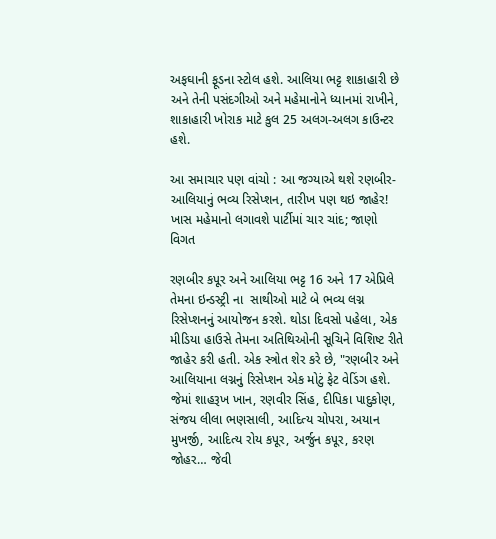અફઘાની ફૂડના સ્ટોલ હશે. આલિયા ભટ્ટ શાકાહારી છે અને તેની પસંદગીઓ અને મહેમાનોને ધ્યાનમાં રાખીને, શાકાહારી ખોરાક માટે કુલ 25 અલગ-અલગ કાઉન્ટર હશે.

આ સમાચાર પણ વાંચો : આ જગ્યાએ થશે રણબીર-આલિયાનું ભવ્ય રિસેપ્શન, તારીખ પણ થઇ જાહેર! ખાસ મહેમાનો લગાવશે પાર્ટીમાં ચાર ચાંદ; જાણો વિગત

રણબીર કપૂર અને આલિયા ભટ્ટ 16 અને 17 એપ્રિલે તેમના ઇન્ડસ્ટ્રી ના  સાથીઓ માટે બે ભવ્ય લગ્ન રિસેપ્શનનું આયોજન કરશે. થોડા દિવસો પહેલા, એક મીડિયા હાઉસે તેમના અતિથિઓની સૂચિને વિશિષ્ટ રીતે જાહેર કરી હતી. એક સ્ત્રોત શેર કરે છે, "રણબીર અને આલિયાના લગ્નનું રિસેપ્શન એક મોટું ફેટ વેડિંગ હશે. જેમાં શાહરૂખ ખાન, રણવીર સિંહ, દીપિકા પાદુકોણ, સંજય લીલા ભણસાલી, આદિત્ય ચોપરા, અયાન મુખર્જી, આદિત્ય રોય કપૂર, અર્જુન કપૂર, કરણ જોહર… જેવી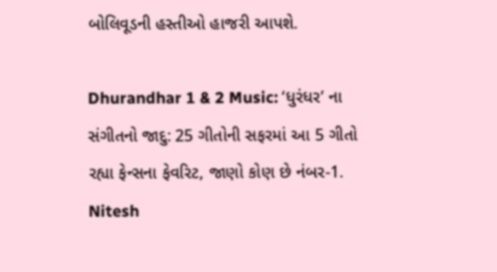બોલિવૂડની હસ્તીઓ હાજરી આપશે.

Dhurandhar 1 & 2 Music: ‘ધુરંધર’ ના સંગીતનો જાદુ: 25 ગીતોની સફરમાં આ 5 ગીતો રહ્યા ફેન્સના ફેવરિટ, જાણો કોણ છે નંબર-1.
Nitesh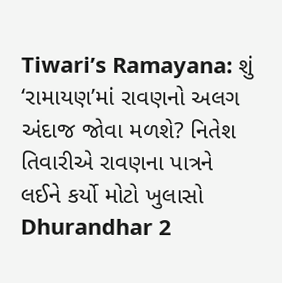Tiwari’s Ramayana: શું ‘રામાયણ’માં રાવણનો અલગ અંદાજ જોવા મળશે? નિતેશ તિવારીએ રાવણના પાત્રને લઈને કર્યો મોટો ખુલાસો
Dhurandhar 2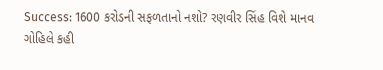Success: 1600 કરોડની સફળતાનો નશો? રણવીર સિંહ વિશે માનવ ગોહિલે કહી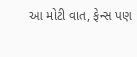આ મોટી વાત, ફેન્સ પણ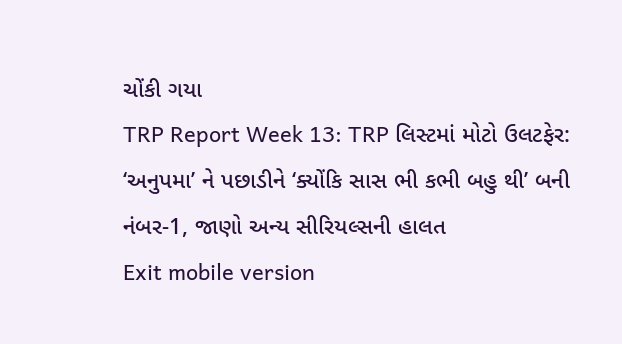ચોંકી ગયા
TRP Report Week 13: TRP લિસ્ટમાં મોટો ઉલટફેર: ‘અનુપમા’ ને પછાડીને ‘ક્યોંકિ સાસ ભી કભી બહુ થી’ બની નંબર-1, જાણો અન્ય સીરિયલ્સની હાલત
Exit mobile version